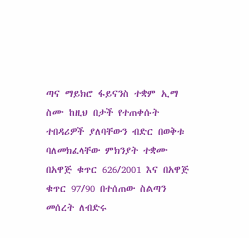ጣና ማይክሮ ፋይናንስ ተቋም ኢማ ስሙ ከዚህ በታች የተጠቀሱት ተበዳሪዎች ያለባቸውን ብድር በወቅቱ ባለመክፈላቸው ምክንያት ተቋሙ በአዋጅ ቁጥር 626/2001 እና በአዋጅ ቁጥር 97/90 በተሰጠው ስልጣን መሰረት ለብድሩ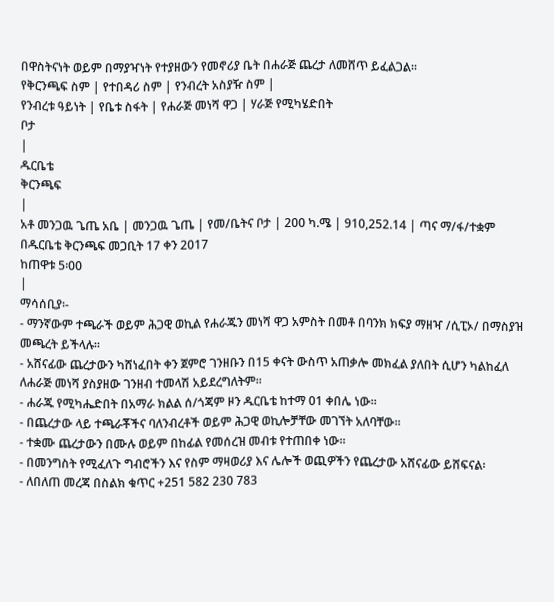በዋስትናነት ወይም በማያዣነት የተያዘውን የመኖሪያ ቤት በሐራጅ ጨረታ ለመሸጥ ይፈልጋል፡፡
የቅርንጫፍ ስም | የተበዳሪ ስም | የንብረት አስያዥ ስም |
የንብረቱ ዓይነት | የቤቱ ስፋት | የሐራጅ መነሻ ዋጋ | ሃራጅ የሚካሄድበት
ቦታ
|
ዱርቤቴ
ቅርንጫፍ
|
አቶ መንጋዉ ጌጤ አቤ | መንጋዉ ጌጤ | የመ/ቤትና ቦታ | 200 ካ.ሜ | 910,252.14 | ጣና ማ/ፋ/ተቋም በዱርቤቴ ቅርንጫፍ መጋቢት 17 ቀን 2017
ከጠዋቱ 5፡00
|
ማሳሰቢያ፡-
- ማንኛውም ተጫራች ወይም ሕጋዊ ወኪል የሐራጁን መነሻ ዋጋ አምስት በመቶ በባንክ ክፍያ ማዘዣ /ሲፒኦ/ በማስያዝ መጫረት ይችላሉ፡፡
- አሸናፊው ጨረታውን ካሸነፈበት ቀን ጀምሮ ገንዘቡን በ15 ቀናት ውስጥ አጠቃሎ መክፈል ያለበት ሲሆን ካልከፈለ ለሐራጅ መነሻ ያስያዘው ገንዘብ ተመላሽ አይደረግለትም፡፡
- ሐራጁ የሚካሔድበት በአማራ ክልል ሰ/ጎጃም ዞን ዱርቤቴ ከተማ 01 ቀበሌ ነው፡፡
- በጨረታው ላይ ተጫራቾችና ባለንብረቶች ወይም ሕጋዊ ወኪሎቻቸው መገኘት አለባቸው፡፡
- ተቋሙ ጨረታውን በሙሉ ወይም በከፊል የመሰረዝ መብቱ የተጠበቀ ነው፡፡
- በመንግስት የሚፈለጉ ግብሮችን እና የስም ማዛወሪያ እና ሌሎች ወጪዎችን የጨረታው አሸናፊው ይሸፍናል፡
- ለበለጠ መረጃ በስልክ ቁጥር +251 582 230 783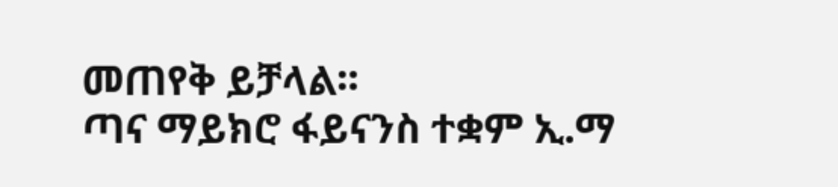መጠየቅ ይቻላል፡፡
ጣና ማይክሮ ፋይናንስ ተቋም ኢ.ማ